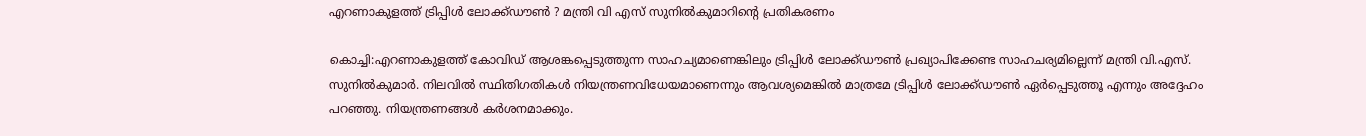എറണാകുളത്ത് ട്രിപ്പിള്‍ ലോക്ക്ഡൗണ്‍ ? മന്ത്രി വി എസ് സുനിൽകുമാറിന്റെ പ്രതികരണം

കൊച്ചി:എറണാകുളത്ത് കോവിഡ് ആശങ്കപ്പെടുത്തുന്ന സാഹച്യമാണെങ്കിലും ട്രിപ്പിൾ ലോക്ക്ഡൗൺ പ്രഖ്യാപിക്കേണ്ട സാഹചര്യമില്ലെന്ന് മന്ത്രി വി.എസ്. സുനിൽകുമാർ. നിലവിൽ സ്ഥിതിഗതികൾ നിയന്ത്രണവിധേയമാണെന്നും ആവശ്യമെങ്കിൽ മാത്രമേ ട്രിപ്പിൾ ലോക്ക്ഡൗൺ ഏർപ്പെടുത്തൂ എന്നും അദ്ദേഹം പറഞ്ഞു. നിയന്ത്രണങ്ങൾ കർശനമാക്കും.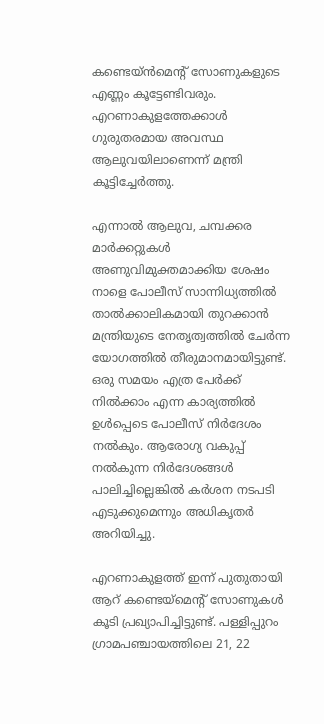കണ്ടെയ്ൻമെന്റ് സോണുകളുടെ എണ്ണം കൂട്ടേണ്ടിവരും. എറണാകുളത്തേക്കാൾ ഗുരുതരമായ അ‌വസ്ഥ ആലുവയിലാണെന്ന് മന്ത്രി കൂട്ടിച്ചേർത്തു.

എന്നാൽ ആലുവ, ചമ്പക്കര മാർക്കറ്റുകൾ അ‌ണുവിമുക്തമാക്കിയ ശേഷം നാളെ പോലീസ് സാന്നിധ്യത്തിൽ താൽക്കാലികമായി തുറക്കാൻ മന്ത്രിയുടെ നേതൃത്വത്തിൽ ചേർന്ന യോഗത്തിൽ തീരുമാനമായിട്ടുണ്ട്.  ഒരു സമയം എത്ര പേർക്ക് നിൽക്കാം എന്ന കാര്യത്തിൽ ഉൾപ്പെടെ പോലീസ് നിർദേശം നൽകും. ആരോഗ്യ വകുപ്പ് നൽകുന്ന നിർദേശങ്ങൾ പാലിച്ചില്ലെങ്കിൽ കർശന നടപടി എടുക്കുമെന്നും അ‌ധികൃതർ അ‌റിയിച്ചു.

എറണാകുളത്ത് ഇന്ന് പുതുതായി ആറ് കണ്ടെയ്മെന്റ് സോണുകൾ കൂടി പ്രഖ്യാപിച്ചിട്ടുണ്ട്. പള്ളിപ്പുറം ഗ്രാമപഞ്ചായത്തിലെ 21, 22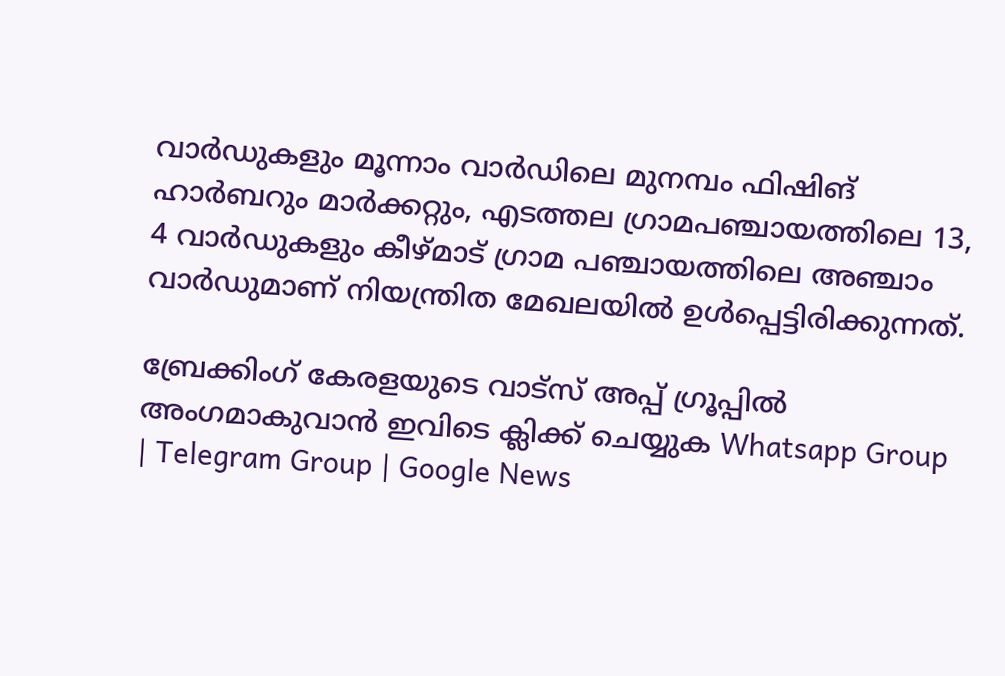വാർഡുകളും മൂന്നാം വാർഡിലെ മുനമ്പം ഫിഷിങ് ഹാർബറും മാർക്കറ്റും, എടത്തല ഗ്രാമപഞ്ചായത്തിലെ 13, 4 വാർഡുകളും കീഴ്മാട് ഗ്രാമ പഞ്ചായത്തിലെ അഞ്ചാം വാർഡുമാണ് നിയന്ത്രിത മേഖലയിൽ ഉൾപ്പെട്ടിരിക്കുന്നത്.

ബ്രേക്കിംഗ് കേരളയുടെ വാട്സ് അപ്പ് ഗ്രൂപ്പിൽ അംഗമാകുവാൻ ഇവിടെ ക്ലിക്ക് ചെയ്യുക Whatsapp Group | Telegram Group | Google News